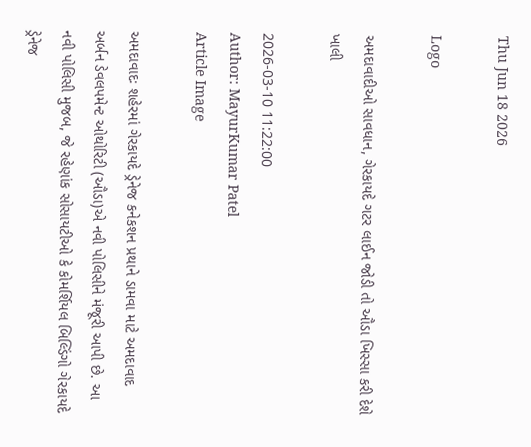Thu Jun 18 2026

Logo

અમદાવાદીઓ સાવધાન, ગેરકાયદે ગટર લાઈન જોડી તો ઔડા ખિસ્સા કરી દેશે ખાલી

2026-03-10 11:22:00
Author: MayurKumar Patel
Article Image

અમદાવાદઃ શહેરમાં ગેરકાયદે ડ્રેનેજ કનેકશન પ્રથાને ડામવા માટે અમદાવાદ અર્બન ડેવલપમેન્ટ ઓથોરિટી (ઔડા)એ નવી પોલિસીને મંજૂરી આપી છે. આ નવી પોલિસી મુજબ, જે રહેણાંક સોસાયટીઓ કે કોમર્શિયલ બિલ્ડિંગો ગેરકાયદે ડ્રેનેજ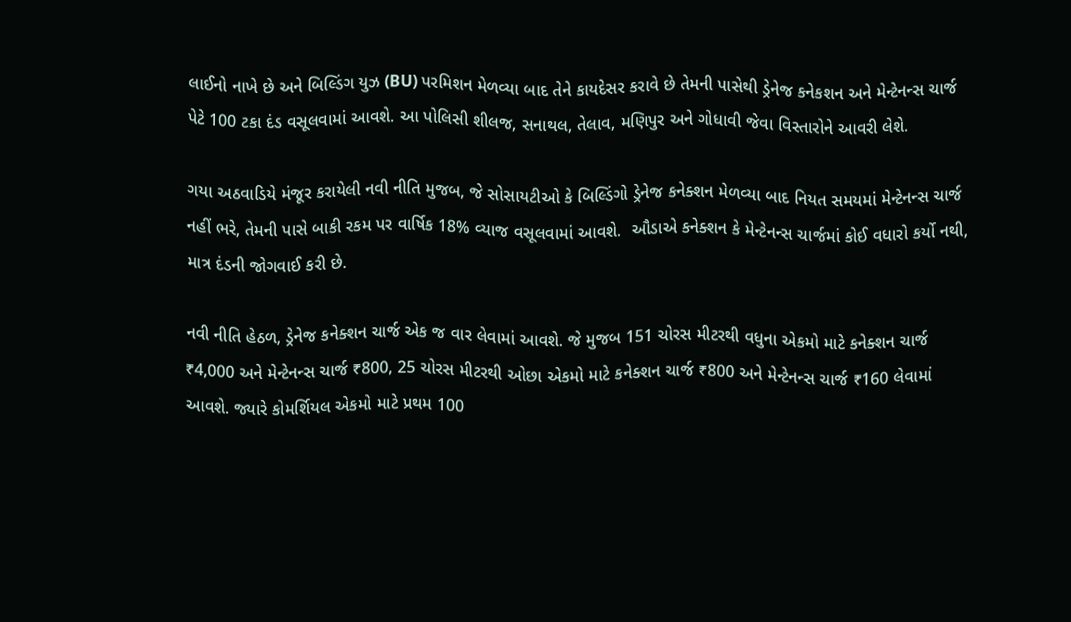લાઈનો નાખે છે અને બિલ્ડિંગ યુઝ (BU) પરમિશન મેળવ્યા બાદ તેને કાયદેસર કરાવે છે તેમની પાસેથી ડ્રેનેજ કનેકશન અને મેન્ટેનન્સ ચાર્જ પેટે 100 ટકા દંડ વસૂલવામાં આવશે. આ પોલિસી શીલજ, સનાથલ, તેલાવ, મણિપુર અને ગોધાવી જેવા વિસ્તારોને આવરી લેશે.

ગયા અઠવાડિયે મંજૂર કરાયેલી નવી નીતિ મુજબ, જે સોસાયટીઓ કે બિલ્ડિંગો ડ્રેનેજ કનેક્શન મેળવ્યા બાદ નિયત સમયમાં મેન્ટેનન્સ ચાર્જ નહીં ભરે, તેમની પાસે બાકી રકમ પર વાર્ષિક 18% વ્યાજ વસૂલવામાં આવશે.  ઔડાએ કનેક્શન કે મેન્ટેનન્સ ચાર્જમાં કોઈ વધારો કર્યો નથી, માત્ર દંડની જોગવાઈ કરી છે.

નવી નીતિ હેઠળ, ડ્રેનેજ કનેક્શન ચાર્જ એક જ વાર લેવામાં આવશે. જે મુજબ 151 ચોરસ મીટરથી વધુના એકમો માટે કનેક્શન ચાર્જ ₹4,000 અને મેન્ટેનન્સ ચાર્જ ₹800, 25 ચોરસ મીટરથી ઓછા એકમો માટે કનેક્શન ચાર્જ ₹800 અને મેન્ટેનન્સ ચાર્જ ₹160 લેવામાં આવશે. જ્યારે કોમર્શિયલ એકમો માટે પ્રથમ 100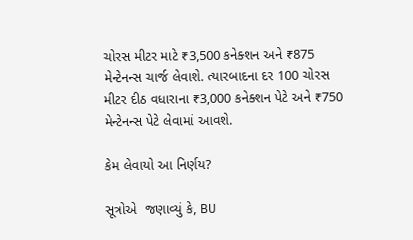ચોરસ મીટર માટે ₹3,500 કનેક્શન અને ₹875 મેન્ટેનન્સ ચાર્જ લેવાશે. ત્યારબાદના દર 100 ચોરસ મીટર દીઠ વધારાના ₹3,000 કનેક્શન પેટે અને ₹750 મેન્ટેનન્સ પેટે લેવામાં આવશે.

કેમ લેવાયો આ નિર્ણય?

સૂત્રોએ  જણાવ્યું કે, BU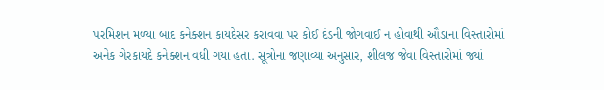પરમિશન મળ્યા બાદ કનેક્શન કાયદેસર કરાવવા પર કોઈ દંડની જોગવાઈ ન હોવાથી ઔડાના વિસ્તારોમાં અનેક ગેરકાયદે કનેક્શન વધી ગયા હતા. સૂત્રોના જણાવ્યા અનુસાર, શીલજ જેવા વિસ્તારોમાં જ્યાં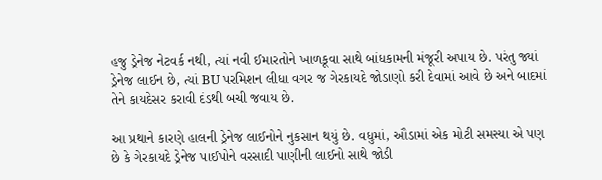હજુ ડ્રેનેજ નેટવર્ક નથી, ત્યાં નવી ઈમારતોને ખાળકૂવા સાથે બાંધકામની મંજૂરી અપાય છે. પરંતુ જ્યાં ડ્રેનેજ લાઈન છે, ત્યાં BU પરમિશન લીધા વગર જ ગેરકાયદે જોડાણો કરી દેવામાં આવે છે અને બાદમાં તેને કાયદેસર કરાવી દંડથી બચી જવાય છે.

આ પ્રથાને કારણે હાલની ડ્રેનેજ લાઈનોને નુકસાન થયું છે. વધુમાં, ઔડામાં એક મોટી સમસ્યા એ પણ છે કે ગેરકાયદે ડ્રેનેજ પાઈપોને વરસાદી પાણીની લાઈનો સાથે જોડી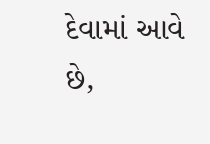દેવામાં આવે છે,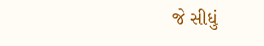જે સીધું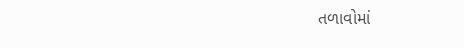તળાવોમાં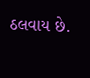ઠલવાય છે.